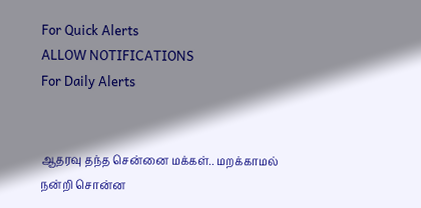For Quick Alerts
ALLOW NOTIFICATIONS
For Daily Alerts


ஆதரவு தந்த சென்னை மக்கள்.. மறக்காமல் நன்றி சொன்ன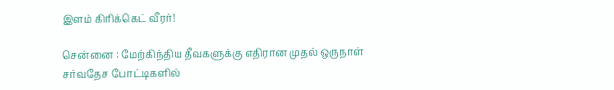இளம் கிரிக்கெட் வீரர்!

சென்னை : மேற்கிந்திய தீவகளுக்கு எதிரான முதல் ஒருநாள் சர்வதேச போட்டிகளில்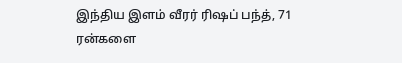இந்திய இளம் வீரர் ரிஷப் பந்த், 71 ரன்களை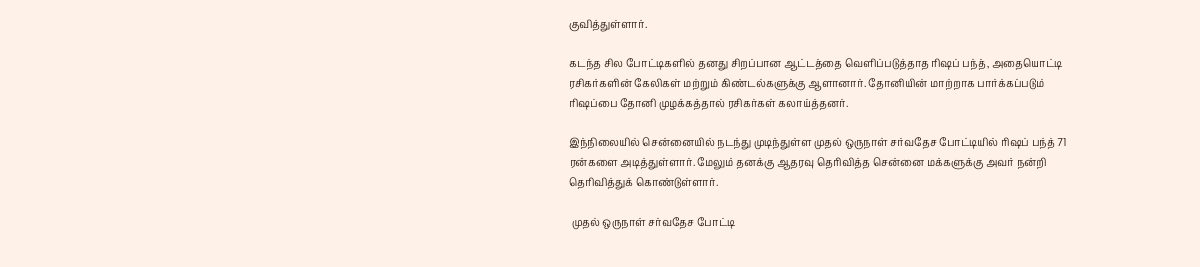குவித்துள்ளார்.

கடந்த சில போட்டிகளில் தனது சிறப்பான ஆட்டத்தை வெளிப்படுத்தாத ரிஷப் பந்த், அதையொட்டி ரசிகர்களின் கேலிகள் மற்றும் கிண்டல்களுக்கு ஆளானார். தோனியின் மாற்றாக பார்க்கப்படும் ரிஷப்பை தோனி முழக்கத்தால் ரசிகர்கள் கலாய்த்தனர்.

இந்நிலையில் சென்னையில் நடந்து முடிந்துள்ள முதல் ஒருநாள் சர்வதேச போட்டியில் ரிஷப் பந்த் 71 ரன்களை அடித்துள்ளார். மேலும் தனக்கு ஆதரவு தெரிவித்த சென்னை மக்களுக்கு அவர் நன்றி தெரிவித்துக் கொண்டுள்ளார்.

 முதல் ஒருநாள் சர்வதேச போட்டி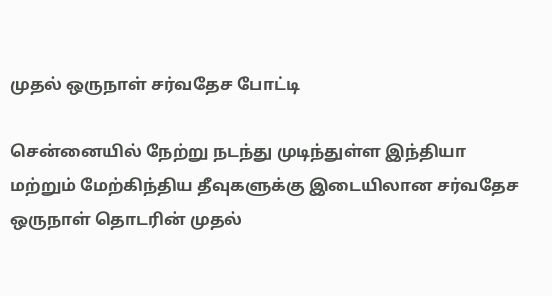முதல் ஒருநாள் சர்வதேச போட்டி

சென்னையில் நேற்று நடந்து முடிந்துள்ள இந்தியா மற்றும் மேற்கிந்திய தீவுகளுக்கு இடையிலான சர்வதேச ஒருநாள் தொடரின் முதல்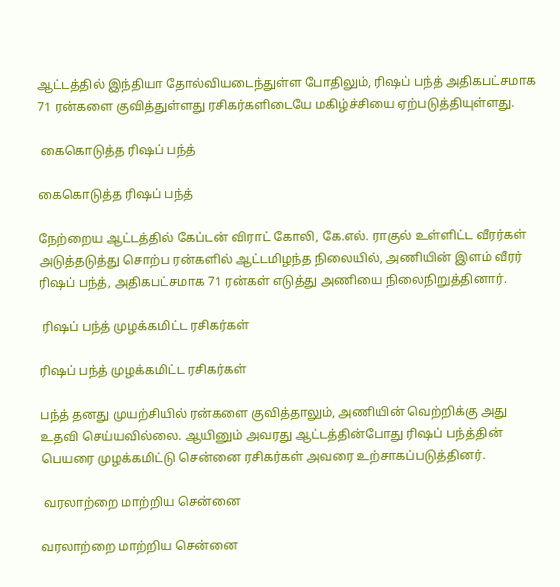ஆட்டத்தில் இந்தியா தோல்வியடைந்துள்ள போதிலும், ரிஷப் பந்த் அதிகபட்சமாக 71 ரன்களை குவித்துள்ளது ரசிகர்களிடையே மகிழ்ச்சியை ஏற்படுத்தியுள்ளது.

 கைகொடுத்த ரிஷப் பந்த்

கைகொடுத்த ரிஷப் பந்த்

நேற்றைய ஆட்டத்தில் கேப்டன் விராட் கோலி, கே.எல். ராகுல் உள்ளிட்ட வீரர்கள் அடுத்தடுத்து சொற்ப ரன்களில் ஆட்டமிழந்த நிலையில், அணியின் இளம் வீரர் ரிஷப் பந்த், அதிகபட்சமாக 71 ரன்கள் எடுத்து அணியை நிலைநிறுத்தினார்.

 ரிஷப் பந்த் முழக்கமிட்ட ரசிகர்கள்

ரிஷப் பந்த் முழக்கமிட்ட ரசிகர்கள்

பந்த் தனது முயற்சியில் ரன்களை குவித்தாலும், அணியின் வெற்றிக்கு அது உதவி செய்யவில்லை. ஆயினும் அவரது ஆட்டத்தின்போது ரிஷப் பந்த்தின் பெயரை முழக்கமிட்டு சென்னை ரசிகர்கள் அவரை உற்சாகப்படுத்தினர்.

 வரலாற்றை மாற்றிய சென்னை

வரலாற்றை மாற்றிய சென்னை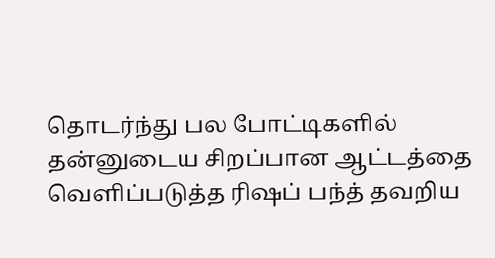தொடர்ந்து பல போட்டிகளில் தன்னுடைய சிறப்பான ஆட்டத்தை வெளிப்படுத்த ரிஷப் பந்த் தவறிய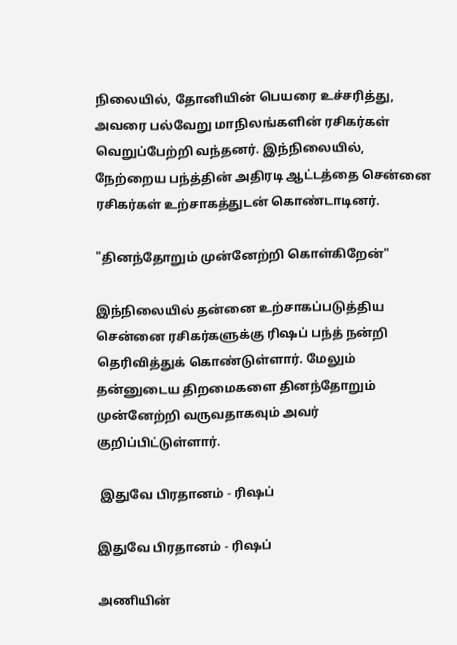நிலையில், தோனியின் பெயரை உச்சரித்து, அவரை பல்வேறு மாநிலங்களின் ரசிகர்கள் வெறுப்பேற்றி வந்தனர். இந்நிலையில், நேற்றைய பந்த்தின் அதிரடி ஆட்டத்தை சென்னை ரசிகர்கள் உற்சாகத்துடன் கொண்டாடினர்.

"தினந்தோறும் முன்னேற்றி கொள்கிறேன்"

இந்நிலையில் தன்னை உற்சாகப்படுத்திய சென்னை ரசிகர்களுக்கு ரிஷப் பந்த் நன்றி தெரிவித்துக் கொண்டுள்ளார். மேலும் தன்னுடைய திறமைகளை தினந்தோறும் முன்னேற்றி வருவதாகவும் அவர் குறிப்பிட்டுள்ளார்.

 இதுவே பிரதானம் - ரிஷப்

இதுவே பிரதானம் - ரிஷப்

அணியின்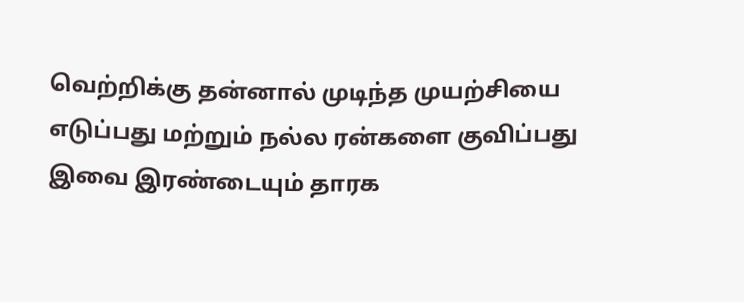வெற்றிக்கு தன்னால் முடிந்த முயற்சியை எடுப்பது மற்றும் நல்ல ரன்களை குவிப்பது இவை இரண்டையும் தாரக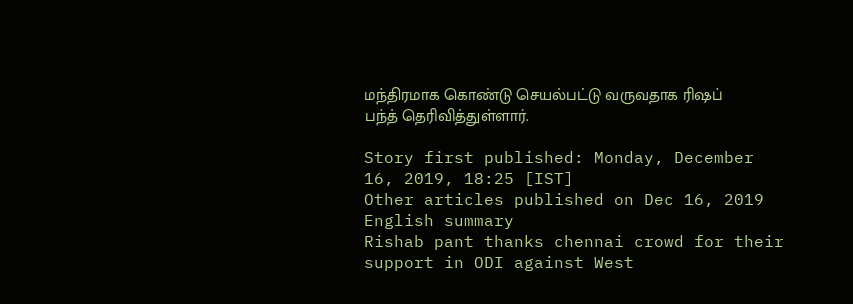மந்திரமாக கொண்டு செயல்பட்டு வருவதாக ரிஷப் பந்த் தெரிவித்துள்ளார்.

Story first published: Monday, December 16, 2019, 18:25 [IST]
Other articles published on Dec 16, 2019
English summary
Rishab pant thanks chennai crowd for their support in ODI against West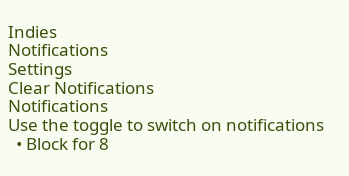Indies
Notifications
Settings
Clear Notifications
Notifications
Use the toggle to switch on notifications
  • Block for 8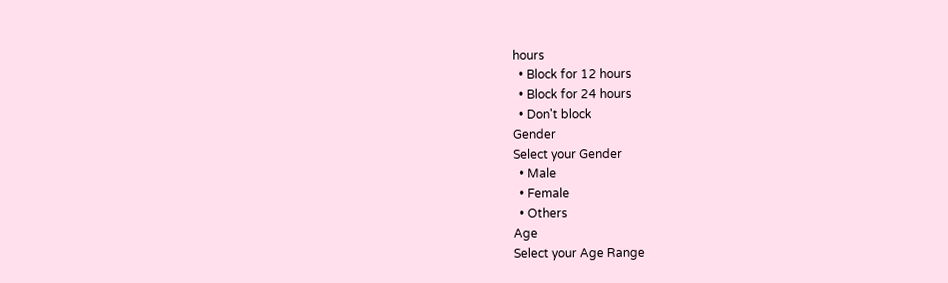hours
  • Block for 12 hours
  • Block for 24 hours
  • Don't block
Gender
Select your Gender
  • Male
  • Female
  • Others
Age
Select your Age Range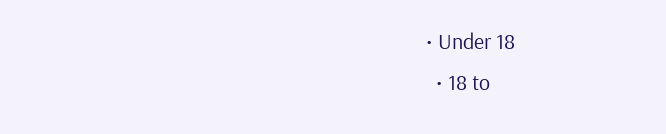• Under 18
  • 18 to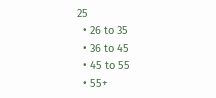25
  • 26 to 35
  • 36 to 45
  • 45 to 55
  • 55+